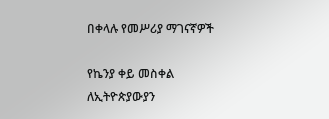በቀላሉ የመሥሪያ ማገናኛዎች

የኬንያ ቀይ መስቀል ለኢትዮጵያውያን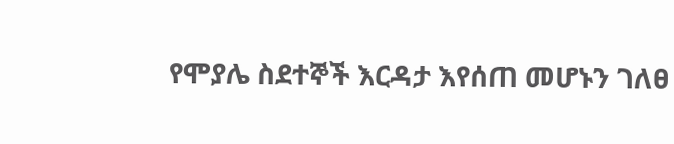የሞያሌ ስደተኞች እርዳታ እየሰጠ መሆኑን ገለፀ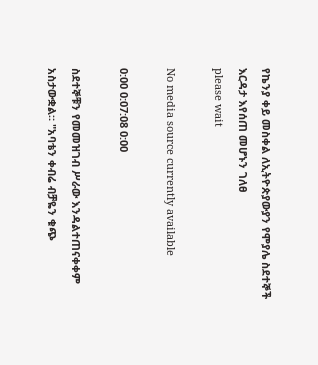የኬንያ ቀይ መስቀል ለኢትዮጵያውያን የሞያሌ ስደተኞች እርዳታ እየሰጠ መሆኑን ገለፀ
please wait

No media source currently available

0:00 0:07:08 0:00

ስደተኞቹን የመመዝገብ ሥራው እንዳልተጠናቀቀም አስታውቋል። "አባቴን ቀብሬ ብቻዬን ቁጭ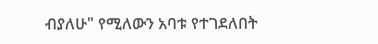ብያለሁ" የሚለውን አባቱ የተገደለበት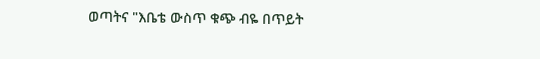ወጣትና "እቤቴ ውስጥ ቁጭ ብዬ በጥይት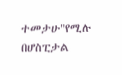ተመታሁ"የሚሉ በሆስፒታል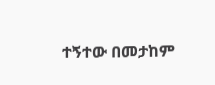ተኝተው በመታከም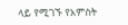ላይ የሚገኙ የአምስት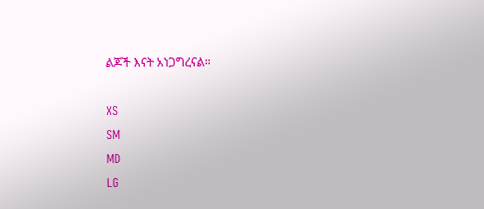ልጆች እናት አነጋግረናል።

XS
SM
MD
LG